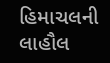હિમાચલની લાહૌલ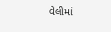વેલીમાં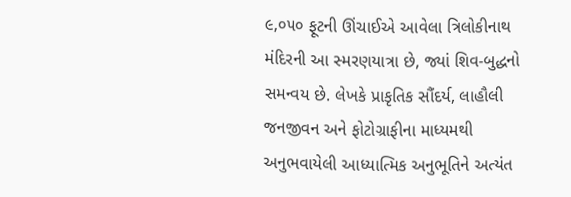૯,૦૫૦ ફૂટની ઊંચાઈએ આવેલા ત્રિલોકીનાથ મંદિરની આ સ્મરણયાત્રા છે, જ્યાં શિવ-બુદ્ધનો સમન્વય છે. લેખકે પ્રાકૃતિક સૌંદર્ય, લાહૌલી જનજીવન અને ફોટોગ્રાફીના માધ્યમથી અનુભવાયેલી આધ્યાત્મિક અનુભૂતિને અત્યંત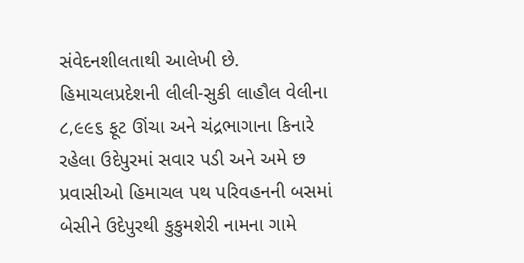સંવેદનશીલતાથી આલેખી છે.
હિમાચલપ્રદેશની લીલી-સુકી લાહૌલ વેલીના ૮,૯૯૬ ફૂટ ઊંચા અને ચંદ્રભાગાના કિનારે રહેલા ઉદેપુરમાં સવાર પડી અને અમે છ પ્રવાસીઓ હિમાચલ પથ પરિવહનની બસમાં બેસીને ઉદેપુરથી કુકુમશેરી નામના ગામે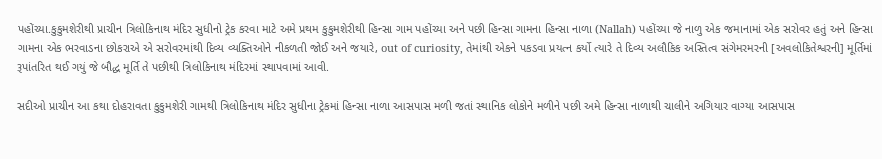પહોંચ્યા.કુકુમશેરીથી પ્રાચીન ત્રિલોકિનાથ મંદિર સુધીનો ટ્રેક કરવા માટે અમે પ્રથમ કુકુમશેરીથી હિન્સા ગામ પહોંચ્યા અને પછી હિન્સા ગામના હિન્સા નાળા (Nallah) પહોંચ્યા જે નાળુ એક જમાનામાં એક સરોવર હતું અને હિન્સા ગામના એક ભરવાડના છોકરાએ એ સરોવરમાંથી દિવ્ય વ્યક્તિઓને નીકળતી જોઈ અને જયારે, out of curiosity, તેમાંથી એકને પકડવા પ્રયત્ન કર્યો ત્યારે તે દિવ્ય અલૌકિક અસ્તિત્વ સંગેમરમરની [અવલોકિતેશ્વરની] મૂર્તિમાં રૂપાંતરિત થઈ ગયું જે બૌદ્ધ મૂર્તિ તે પછીથી ત્રિલોકિનાથ મંદિરમાં સ્થાપવામાં આવી.

સદીઓ પ્રાચીન આ કથા દોહરાવતા કુકુમશેરી ગામથી ત્રિલોકિનાથ મંદિર સુધીના ટ્રેકમાં હિન્સા નાળા આસપાસ મળી જતાં સ્થાનિક લોકોને મળીને પછી અમે હિન્સા નાળાથી ચાલીને અગિયાર વાગ્યા આસપાસ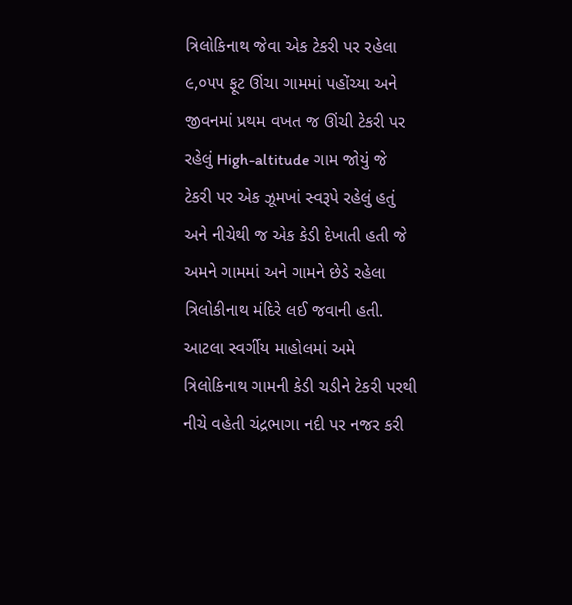ત્રિલોકિનાથ જેવા એક ટેકરી પર રહેલા ૯,૦૫૫ ફૂટ ઊંચા ગામમાં પહોંચ્યા અને જીવનમાં પ્રથમ વખત જ ઊંચી ટેકરી પર રહેલું High-altitude ગામ જોયું જે ટેકરી પર એક ઝૂમખાં સ્વરૂપે રહેલું હતું અને નીચેથી જ એક કેડી દેખાતી હતી જે અમને ગામમાં અને ગામને છેડે રહેલા ત્રિલોકીનાથ મંદિરે લઈ જવાની હતી.
આટલા સ્વર્ગીય માહોલમાં અમે ત્રિલોકિનાથ ગામની કેડી ચડીને ટેકરી પરથી નીચે વહેતી ચંદ્રભાગા નદી પર નજર કરી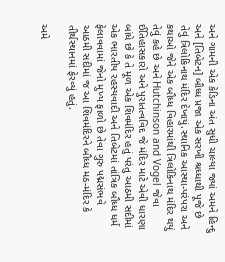અને ગામની એક કેડિના અંત સુધી ચાલ્યા જ્યાં અમને હિન્દુ અને [તિબેટન] બૌધ્ધ પ્રજા એક સરખી શ્રધ્ધાથી પૂજે છે તેવું ત્રિલોકિનાથ મંદિર દેખાયું.સ્થાનિક આસ્થા-પરંપરા અને કથાઓ જેને એક બૌધ્ધ વિહારમાંથી ત્રિલોકિનાથ મંદિર થયું તેવું કહે છે અને Hutchinson and Vogel જેવા ઈતિહાસકારો અને પુરાતત્વવિદ જે મંદિર માટે એવી ધારણા બાંધે છે કે તે મૂળ એક શિવમંદિર હતું પરંતુ આઠમી સદીમાં એક ભારતીય રહસ્યવાદી અને તિબેટમાં તાંત્રિક બૌધ્ધ ધર્મ ફેલાવવામાં જેનો મુખ્ય ફાળો છે તેવા ગુરુ પદ્મસંભવે આઠમી સદીમાં જ આ શિવમંદિરને બૌધ્ધ મઠ-મંદિર કે તીર્થસ્થાનમાં ફેરવ્યું હતું.

અમે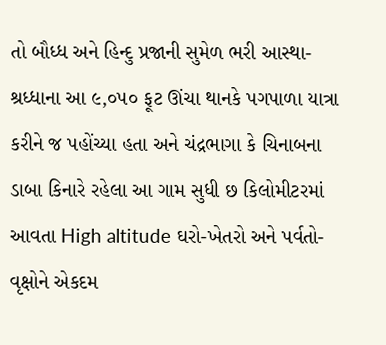તો બૌધ્ધ અને હિન્દુ પ્રજાની સુમેળ ભરી આસ્થા-શ્રધ્ધાના આ ૯,૦૫૦ ફૂટ ઊંચા થાનકે પગપાળા યાત્રા કરીને જ પહોંચ્યા હતા અને ચંદ્રભાગા કે ચિનાબના ડાબા કિનારે રહેલા આ ગામ સુધી છ કિલોમીટરમાં આવતા High altitude ઘરો-ખેતરો અને પર્વતો-વૃક્ષોને એકદમ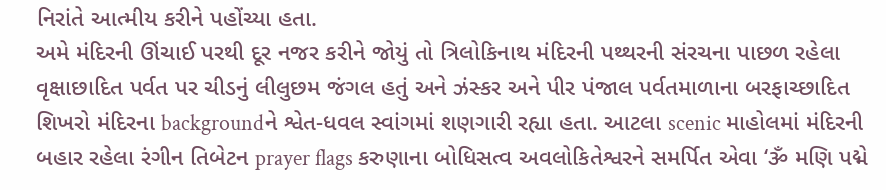નિરાંતે આત્મીય કરીને પહોંચ્યા હતા.
અમે મંદિરની ઊંચાઈ પરથી દૂર નજર કરીને જોયું તો ત્રિલોકિનાથ મંદિરની પથ્થરની સંરચના પાછળ રહેલા વૃક્ષાછાદિત પર્વત પર ચીડનું લીલુછમ જંગલ હતું અને ઝંસ્કર અને પીર પંજાલ પર્વતમાળાના બરફાચ્છાદિત શિખરો મંદિરના backgroundને શ્વેત-ધવલ સ્વાંગમાં શણગારી રહ્યા હતા. આટલા scenic માહોલમાં મંદિરની બહાર રહેલા રંગીન તિબેટન prayer flags કરુણાના બોધિસત્વ અવલોકિતેશ્વરને સમર્પિત એવા ‘ૐ મણિ પદ્મે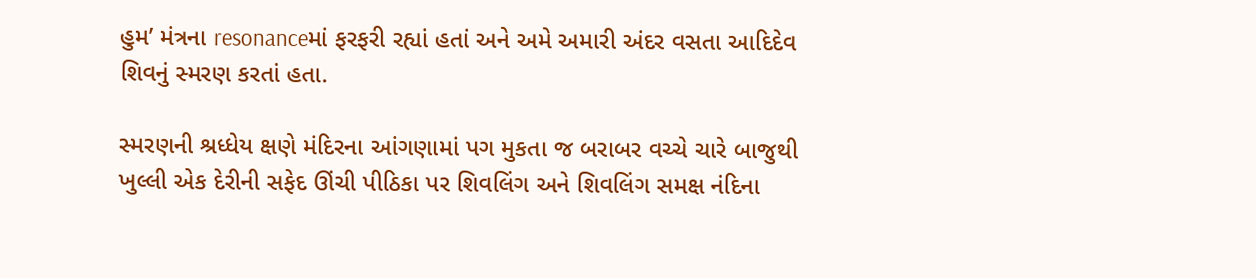હુમ’ મંત્રના resonanceમાં ફરફરી રહ્યાં હતાં અને અમે અમારી અંદર વસતા આદિદેવ શિવનું સ્મરણ કરતાં હતા.

સ્મરણની શ્રધ્ધેય ક્ષણે મંદિરના આંગણામાં પગ મુકતા જ બરાબર વચ્ચે ચારે બાજુથી ખુલ્લી એક દેરીની સફેદ ઊંચી પીઠિકા પર શિવલિંગ અને શિવલિંગ સમક્ષ નંદિના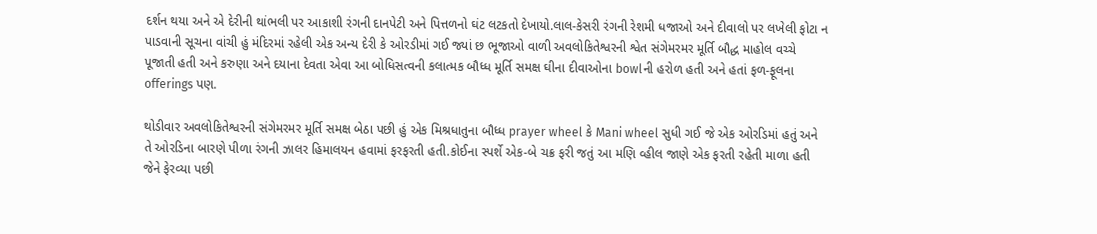દર્શન થયા અને એ દેરીની થાંભલી પર આકાશી રંગની દાનપેટી અને પિત્તળનો ઘંટ લટકતો દેખાયો.લાલ-કેસરી રંગની રેશમી ધજાઓ અને દીવાલો પર લખેલી ફોટા ન પાડવાની સૂચના વાંચી હું મંદિરમાં રહેલી એક અન્ય દેરી કે ઓરડીમાં ગઈ જ્યાં છ ભૂજાઓ વાળી અવલોકિતેશ્વરની શ્વેત સંગેમરમર મૂર્તિ બૌદ્ધ માહોલ વચ્ચે પૂજાતી હતી અને કરુણા અને દયાના દેવતા એવા આ બોધિસત્વની કલાત્મક બૌધ્ધ મૂર્તિ સમક્ષ ઘીના દીવાઓના bowlની હરોળ હતી અને હતાં ફળ-ફૂલના offerings પણ.

થોડીવાર અવલોકિતેશ્વરની સંગેમરમર મૂર્તિ સમક્ષ બેઠા પછી હું એક મિશ્રધાતુના બૌધ્ધ prayer wheel કે Mani wheel સુધી ગઈ જે એક ઓરડિમાં હતું અને તે ઓરડિના બારણે પીળા રંગની ઝાલર હિમાલયન હવામાં ફરફરતી હતી.કોઈના સ્પર્શે એક-બે ચક્ર ફરી જતું આ મણિ વ્હીલ જાણે એક ફરતી રહેતી માળા હતી જેને ફેરવ્યા પછી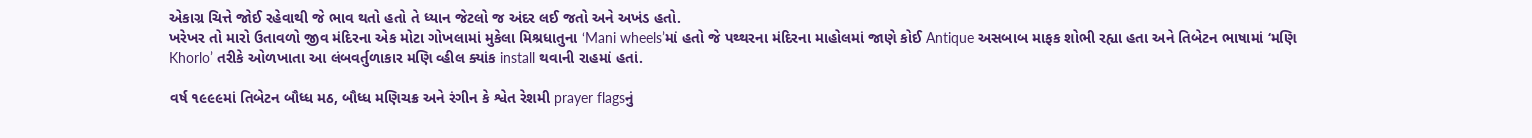એકાગ્ર ચિત્તે જોઈ રહેવાથી જે ભાવ થતો હતો તે ધ્યાન જેટલો જ અંદર લઈ જતો અને અખંડ હતો.
ખરેખર તો મારો ઉતાવળો જીવ મંદિરના એક મોટા ગોખલામાં મુકેલા મિશ્રધાતુના ‘Mani wheels’માં હતો જે પથ્થરના મંદિરના માહોલમાં જાણે કોઈ Antique અસબાબ માફક શોભી રહ્યા હતા અને તિબેટન ભાષામાં ‘મણિ Khorlo’ તરીકે ઓળખાતા આ લંબવર્તુળાકાર મણિ વ્હીલ ક્યાંક install થવાની રાહમાં હતાં.

વર્ષ ૧૯૯૯માં તિબેટન બૌધ્ધ મઠ, બૌધ્ધ મણિચક્ર અને રંગીન કે શ્વેત રેશમી prayer flagsનું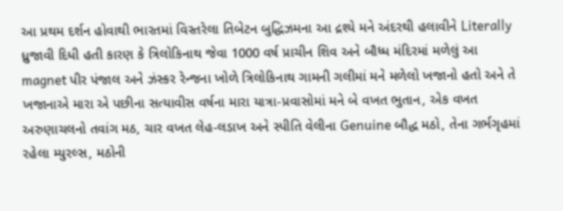આ પ્રથમ દર્શન હોવાથી ભારતમાં વિસ્તરેલા તિબેટન બુદ્ધિઝમના આ દ્રશ્યે મને અંદરથી હલાવીને Literally ધ્રુજાવી દિધી હતી કારણ કે ત્રિલોકિનાથ જેવા 1000 વર્ષ પ્રાચીન શિવ અને બૌધ્ધ મંદિરમાં મળેલું આ magnet પીર પંજાલ અને ઝંસ્કર રેન્જના ખોળે ત્રિલોકિનાથ ગામની ગલીમાં મને મળેલો ખજાનો હતો અને તે ખજાનાએ મારા એ પછીના સત્યાવીસ વર્ષના મારા યાત્રા-પ્રવાસોમાં મને બે વખત ભુતાન, એક વખત અરુણાચલનો તવાંગ મઠ, ચાર વખત લેહ-લડાખ અને સ્પીતિ વેલીના Genuine બૌદ્ધ મઠો, તેના ગર્ભગૃહમાં રહેલા મ્યુરલ્સ, મઠોની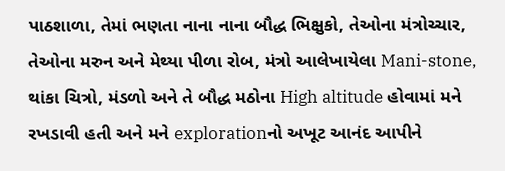પાઠશાળા, તેમાં ભણતા નાના નાના બૌદ્ધ ભિક્ષુકો, તેઓના મંત્રોચ્ચાર, તેઓના મરુન અને મેથ્યા પીળા રોબ, મંત્રો આલેખાયેલા Mani-stone, થાંકા ચિત્રો, મંડળો અને તે બૌદ્ધ મઠોના High altitude હોવામાં મને રખડાવી હતી અને મને explorationનો અખૂટ આનંદ આપીને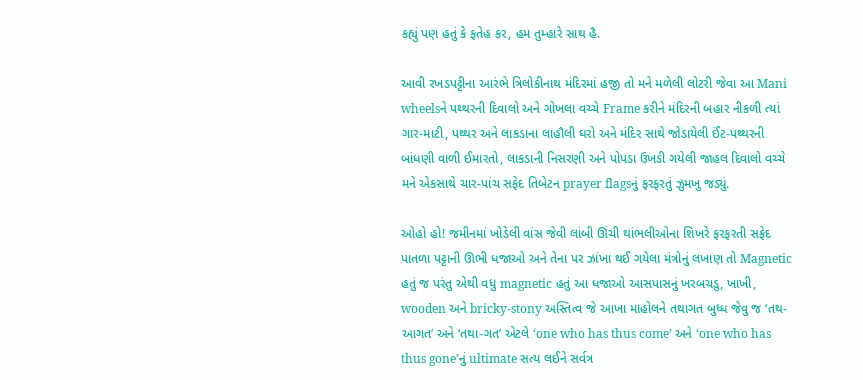કહ્યું પણ હતું કે ફતેહ કર, હમ તુમ્હારે સાથ હૈ.

આવી રખડપટ્ટીના આરંભે ત્રિલોકીનાથ મંદિરમાં હજી તો મને મળેલી લોટરી જેવા આ Mani wheelsને પથ્થરની દિવાલો અને ગોખલા વચ્ચે Frame કરીને મંદિરની બહાર નીકળી ત્યાં ગાર-માટી, પથ્થર અને લાકડાના લાહૌલી ઘરો અને મંદિર સાથે જોડાયેલી ઈંટ-પથ્થરની બાંધણી વાળી ઈમારતો, લાકડાની નિસરણી અને પોપડા ઉખડી ગયેલી જાહલ દિવાલો વચ્ચે મને એકસાથે ચાર-પાંચ સફેદ તિબેટન prayer flagsનું ફરફરતું ઝુમખુ જડ્યું.

ઓહો હો! જમીનમાં ખોડેલી વાંસ જેવી લાંબી ઊંચી થાંભલીઓના શિખરે ફરફરતી સફેદ પાતળા પટ્ટાની ઊભી ધજાઓ અને તેના પર ઝાંખા થઈ ગયેલા મંત્રોનું લખાણ તો Magnetic હતું જ પરંતુ એથી વધુ magnetic હતું આ ધજાઓ આસપાસનું ખરબચડુ, ખાખી, wooden અને bricky-stony અસ્તિત્વ જે આખા માહોલને તથાગત બુધ્ધ જેવુ જ ‘તથ-આગત’ અને ‘તથા-ગત’ એટલે ‘one who has thus come’ અને ‘one who has thus gone’નું ultimate સત્ય લઈને સર્વત્ર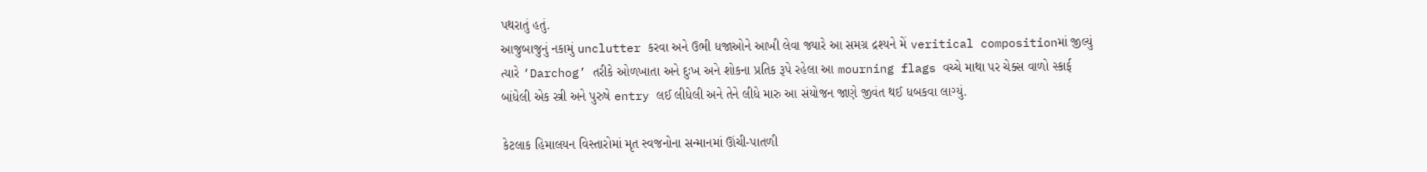પથરાતું હતું.
આજુબાજુનું નકામું unclutter કરવા અને ઉભી ધજાઓને આખી લેવા જ્યારે આ સમગ્ર દ્રશ્યને મેં veritical compositionમાં જીલ્યું ત્યારે ‘Darchog’ તરીકે ઓળખાતા અને દુઃખ અને શોકના પ્રતિક રૂપે રહેલા આ mourning flags વચ્ચે માથા પર ચેક્સ વાળો સ્કાર્ફ બાંધેલી એક સ્ત્રી અને પુરુષે entry લઈ લીધેલી અને તેને લીધે મારુ આ સંયોજન જાણે જીવંત થઈ ધબકવા લાગ્યું.

કેટલાક હિમાલયન વિસ્તારોમાં મૃત સ્વજનોના સન્માનમાં ઊંચી-પાતળી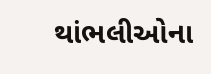થાંભલીઓના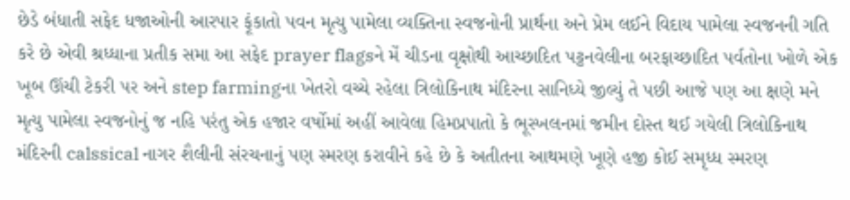છેડે બંધાતી સફેદ ધજાઓની આરપાર ફૂંકાતો પવન મૃત્યુ પામેલા વ્યક્તિના સ્વજનોની પ્રાર્થના અને પ્રેમ લઈને વિદાય પામેલા સ્વજનની ગતિ કરે છે એવી શ્રધ્ધાના પ્રતીક સમા આ સફેદ prayer flagsને મેં ચીડના વૃક્ષોથી આચ્છાદિત પટ્ટનવેલીના બરફાચ્છાદિત પર્વતોના ખોળે એક ખૂબ ઊંચી ટેકરી પર અને step farmingના ખેતરો વચ્ચે રહેલા ત્રિલોકિનાથ મંદિરના સાનિધ્યે જીલ્યું તે પછી આજે પણ આ ક્ષણે મને મૃત્યુ પામેલા સ્વજનોનું જ નહિ પરંતુ એક હજાર વર્ષોમાં અહીં આવેલા હિમપ્રપાતો કે ભૂસ્ખલનમાં જમીન દોસ્ત થઈ ગયેલી ત્રિલોકિનાથ મંદિરની calssical નાગર શૈલીની સંરચનાનું પણ સ્મરણ કરાવીને કહે છે કે અતીતના આથમણે ખૂણે હજી કોઈ સમૃધ્ધ સ્મરણ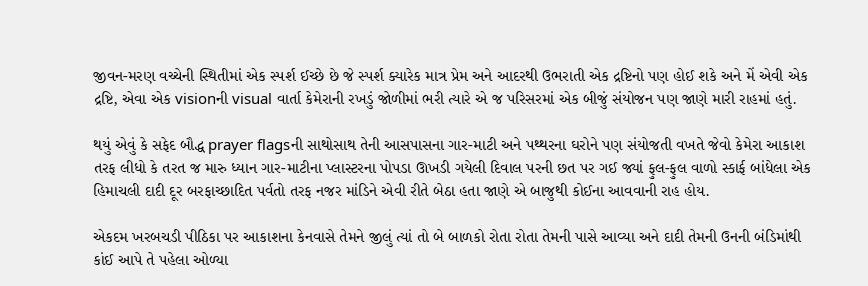જીવન-મરણ વચ્ચેની સ્થિતીમાં એક સ્પર્શ ઈચ્છે છે જે સ્પર્શ ક્યારેક માત્ર પ્રેમ અને આદરથી ઉભરાતી એક દ્રષ્ટિનો પણ હોઈ શકે અને મેં એવી એક દ્રષ્ટિ, એવા એક visionની visual વાર્તા કેમેરાની રખડું જોળીમાં ભરી ત્યારે એ જ પરિસરમાં એક બીજું સંયોજન પણ જાણે મારી રાહમાં હતું.

થયું એવું કે સફેદ બૌદ્ધ prayer flagsની સાથોસાથ તેની આસપાસના ગાર-માટી અને પથ્થરના ઘરોને પણ સંયોજતી વખતે જેવો કેમેરા આકાશ તરફ લીધો કે તરત જ મારુ ધ્યાન ગાર-માટીના પ્લાસ્ટરના પોપડા ઊખડી ગયેલી દિવાલ પરની છત પર ગઈ જ્યાં ફુલ-ફુલ વાળો સ્કાર્ફ બાંધેલા એક હિમાચલી દાદી દૂર બરફાચ્છાદિત પર્વતો તરફ નજર માંડિને એવી રીતે બેઠા હતા જાણે એ બાજુથી કોઈના આવવાની રાહ હોય.

એકદમ ખરબચડી પીઠિકા પર આકાશના કેનવાસે તેમને જીલું ત્યાં તો બે બાળકો રોતા રોતા તેમની પાસે આવ્યા અને દાદી તેમની ઉનની બંડિમાંથી કાંઈ આપે તે પહેલા ઓળ્યા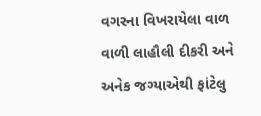વગરના વિખરાયેલા વાળ વાળી લાહૌલી દીકરી અને અનેક જગ્યાએથી ફાંટેલુ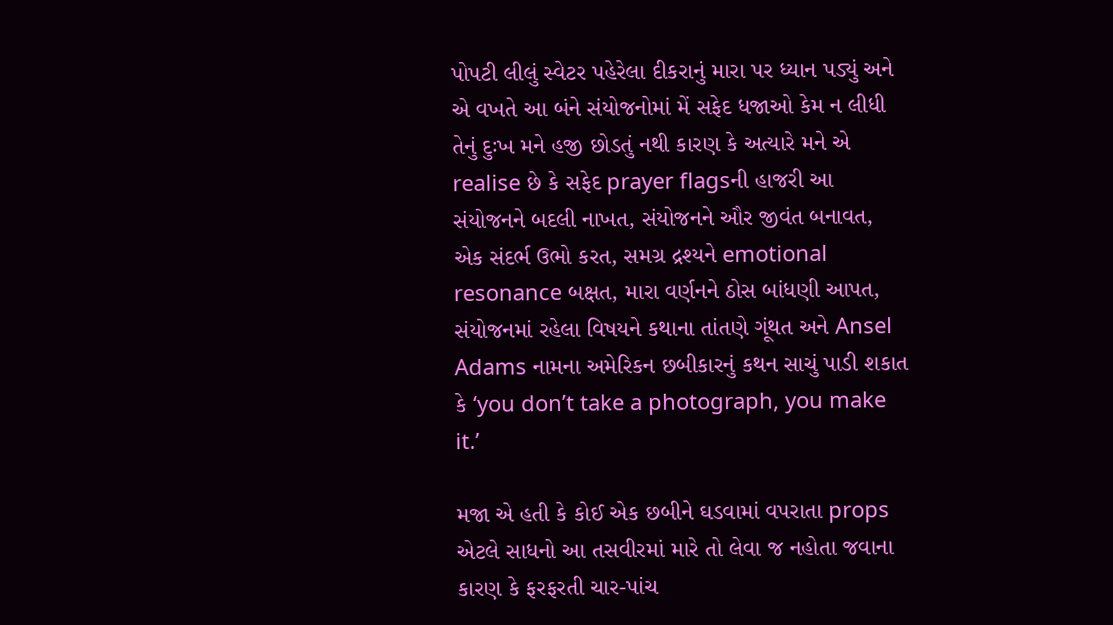પોપટી લીલું સ્વેટર પહેરેલા દીકરાનું મારા પર ધ્યાન પડ્યું અને એ વખતે આ બંને સંયોજનોમાં મેં સફેદ ધજાઓ કેમ ન લીધી તેનું દુઃખ મને હજી છોડતું નથી કારણ કે અત્યારે મને એ realise છે કે સફેદ prayer flagsની હાજરી આ સંયોજનને બદલી નાખત, સંયોજનને ઔર જીવંત બનાવત, એક સંદર્ભ ઉભો કરત, સમગ્ર દ્રશ્યને emotional resonance બક્ષત, મારા વર્ણનને ઠોસ બાંધણી આપત, સંયોજનમાં રહેલા વિષયને કથાના તાંતણે ગૂંથત અને Ansel Adams નામના અમેરિકન છબીકારનું કથન સાચું પાડી શકાત કે ‘you don’t take a photograph, you make it.’

મજા એ હતી કે કોઈ એક છબીને ઘડવામાં વપરાતા props એટલે સાધનો આ તસવીરમાં મારે તો લેવા જ નહોતા જવાના કારણ કે ફરફરતી ચાર-પાંચ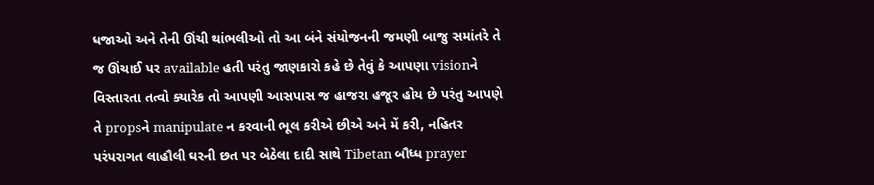ધજાઓ અને તેની ઊંચી થાંભલીઓ તો આ બંને સંયોજનની જમણી બાજુ સમાંતરે તે જ ઊંચાઈ પર available હતી પરંતુ જાણકારો કહે છે તેવું કે આપણા visionને વિસ્તારતા તત્વો ક્યારેક તો આપણી આસપાસ જ હાજરા હજૂર હોય છે પરંતુ આપણે તે propsને manipulate ન કરવાની ભૂલ કરીએ છીએ અને મેં કરી, નહિતર પરંપરાગત લાહૌલી ઘરની છત પર બેઠેલા દાદી સાથે Tibetan બૌધ્ધ prayer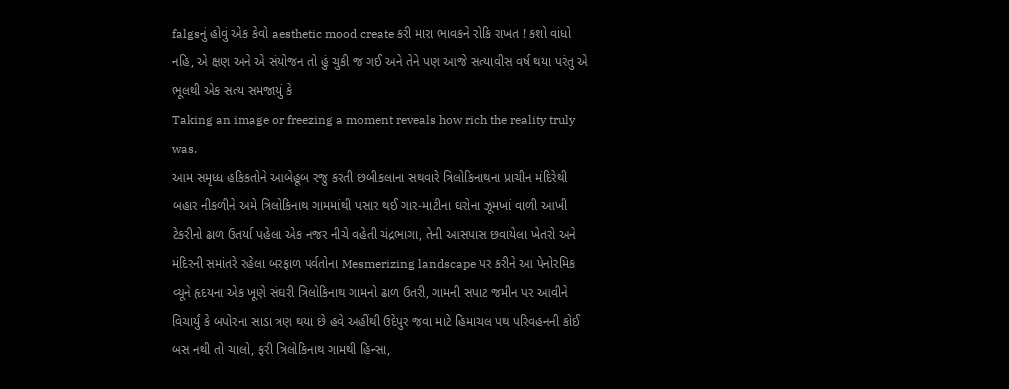falgsનું હોવું એક કેવો aesthetic mood create કરી મારા ભાવકને રોકિ રાખત ! કશો વાંધો નહિ, એ ક્ષણ અને એ સંયોજન તો હું ચુકી જ ગઈ અને તેને પણ આજે સત્યાવીસ વર્ષ થયા પરંતુ એ ભૂલથી એક સત્ય સમજાયું કે
Taking an image or freezing a moment reveals how rich the reality truly was.
આમ સમૃધ્ધ હકિકતોને આબેહૂબ રજુ કરતી છબીકલાના સથવારે ત્રિલોકિનાથના પ્રાચીન મંદિરેથી બહાર નીકળીને અમે ત્રિલોકિનાથ ગામમાંથી પસાર થઈ ગાર-માટીના ઘરોના ઝૂમખાં વાળી આખી ટેકરીનો ઢાળ ઉતર્યા પહેલા એક નજર નીચે વહેતી ચંદ્રભાગા, તેની આસપાસ છવાયેલા ખેતરો અને મંદિરની સમાંતરે રહેલા બરફાળ પર્વતોના Mesmerizing landscape પર કરીને આ પેનોરમિક વ્યૂને હૃદયના એક ખૂણે સંઘરી ત્રિલોકિનાથ ગામનો ઢાળ ઉતરી, ગામની સપાટ જમીન પર આવીને વિચાર્યું કે બપોરના સાડા ત્રણ થયા છે હવે અહીંથી ઉદેપુર જવા માટે હિમાચલ પથ પરિવહનની કોઈ બસ નથી તો ચાલો, ફરી ત્રિલોકિનાથ ગામથી હિન્સા,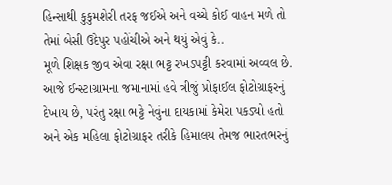હિન્સાથી કુકુમશેરી તરફ જઈએ અને વચ્ચે કોઈ વાહન મળે તો તેમાં બેસી ઉદેપુર પહોંચીએ અને થયું એવું કે..
મૂળે શિક્ષક જીવ એવા રક્ષા ભટ્ટ રખડપટ્ટી કરવામાં અવ્વલ છે. આજે ઈન્સ્ટાગ્રામના જમાનામાં હવે ત્રીજું પ્રોફાઈલ ફોટોગ્રાફરનું દેખાય છે, પરંતુ રક્ષા ભટ્ટે નેવુંના દાયકામાં કેમેરા પકડ્યો હતો અને એક મહિલા ફોટોગ્રાફર તરીકે હિમાલય તેમજ ભારતભરનું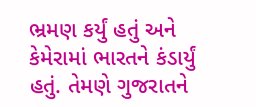ભ્રમણ કર્યું હતું અને કેમેરામાં ભારતને કંડાર્યું હતું. તેમણે ગુજરાતને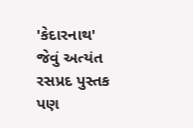'કેદારનાથ' જેવું અત્યંત રસપ્રદ પુસ્તક પણ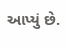આપ્યું છે.